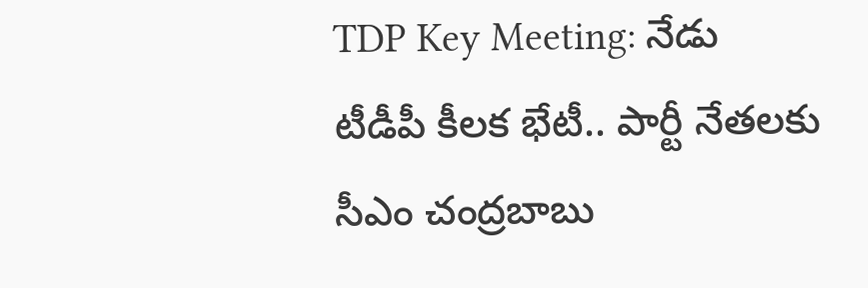TDP Key Meeting: నేడు టీడీపీ కీలక భేటీ.. పార్టీ నేతలకు సీఎం చంద్రబాబు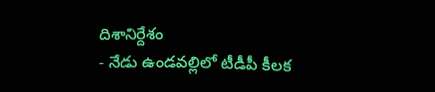దిశానిర్దేశం
- నేడు ఉండవల్లిలో టీడీపీ కీలక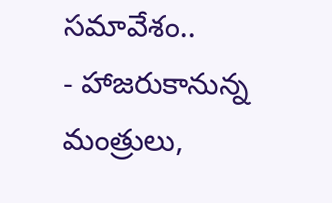సమావేశం..
- హాజరుకానున్న మంత్రులు,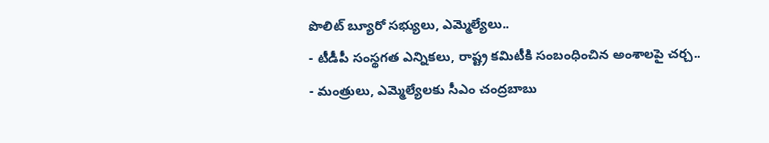పొలిట్ బ్యూరో సభ్యులు, ఎమ్మెల్యేలు..
- టీడీపీ సంస్థగత ఎన్నికలు, రాష్ట్ర కమిటీకి సంబంధించిన అంశాలపై చర్చ..
- మంత్రులు, ఎమ్మెల్యేలకు సీఎం చంద్రబాబు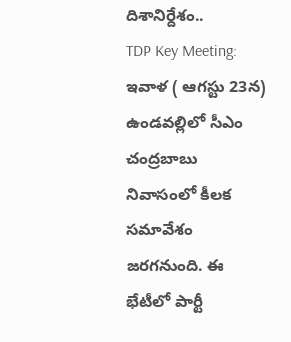దిశానిర్దేశం..
TDP Key Meeting: ఇవాళ ( ఆగస్టు 23న) ఉండవల్లిలో సీఎం చంద్రబాబు నివాసంలో కీలక సమావేశం జరగనుంది. ఈ భేటీలో పార్టీ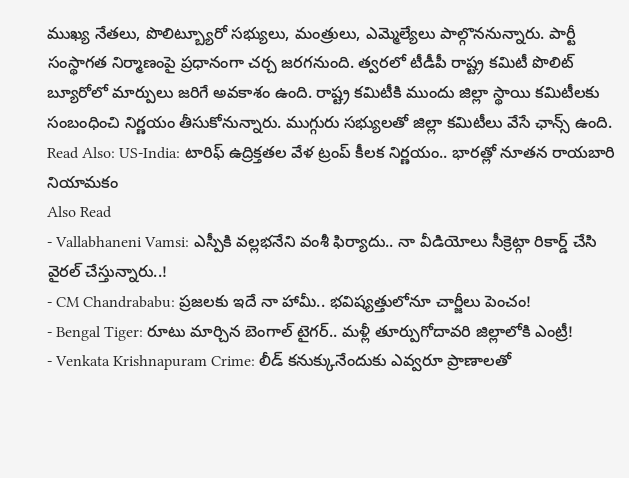ముఖ్య నేతలు, పొలిట్బ్యూరో సభ్యులు, మంత్రులు, ఎమ్మెల్యేలు పాల్గొననున్నారు. పార్టీ సంస్థాగత నిర్మాణంపై ప్రధానంగా చర్చ జరగనుంది. త్వరలో టీడీపీ రాష్ట్ర కమిటీ పొలిట్ బ్యూరోలో మార్పులు జరిగే అవకాశం ఉంది. రాష్ట్ర కమిటీకి ముందు జిల్లా స్థాయి కమిటీలకు సంబంధించి నిర్ణయం తీసుకోనున్నారు. ముగ్గురు సభ్యులతో జిల్లా కమిటీలు వేసే ఛాన్స్ ఉంది.
Read Also: US-India: టారిఫ్ ఉద్రిక్తతల వేళ ట్రంప్ కీలక నిర్ణయం.. భారత్లో నూతన రాయబారి నియామకం
Also Read
- Vallabhaneni Vamsi: ఎస్పీకి వల్లభనేని వంశీ ఫిర్యాదు.. నా వీడియోలు సీక్రెట్గా రికార్డ్ చేసి వైరల్ చేస్తున్నారు..!
- CM Chandrababu: ప్రజలకు ఇదే నా హామీ.. భవిష్యత్తులోనూ చార్జీలు పెంచం!
- Bengal Tiger: రూటు మార్చిన బెంగాల్ టైగర్.. మళ్లీ తూర్పుగోదావరి జిల్లాలోకి ఎంట్రీ!
- Venkata Krishnapuram Crime: లీడ్ కనుక్కునేందుకు ఎవ్వరూ ప్రాణాలతో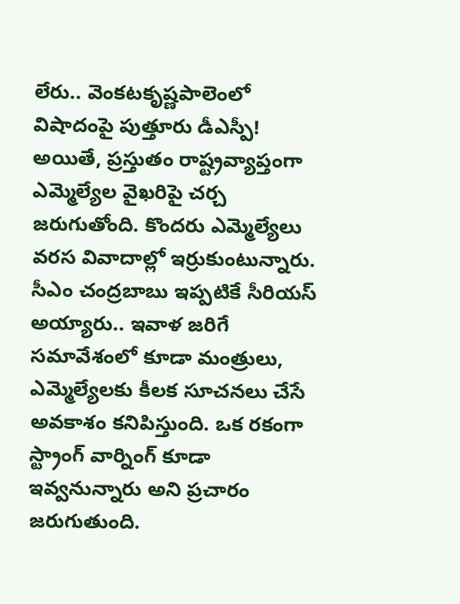లేరు.. వెంకటకృష్ణపాలెంలో విషాదంపై పుత్తూరు డీఎస్పీ!
అయితే, ప్రస్తుతం రాష్ట్రవ్యాప్తంగా ఎమ్మెల్యేల వైఖరిపై చర్చ జరుగుతోంది. కొందరు ఎమ్మెల్యేలు వరస వివాదాల్లో ఇర్రుకుంటున్నారు. సీఎం చంద్రబాబు ఇప్పటికే సీరియస్ అయ్యారు.. ఇవాళ జరిగే సమావేశంలో కూడా మంత్రులు, ఎమ్మెల్యేలకు కీలక సూచనలు చేసే అవకాశం కనిపిస్తుంది. ఒక రకంగా స్ట్రాంగ్ వార్నింగ్ కూడా ఇవ్వనున్నారు అని ప్రచారం జరుగుతుంది.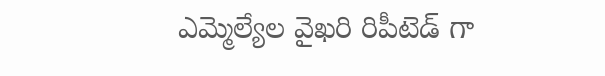ఎమ్మెల్యేల వైఖరి రిపీటెడ్ గా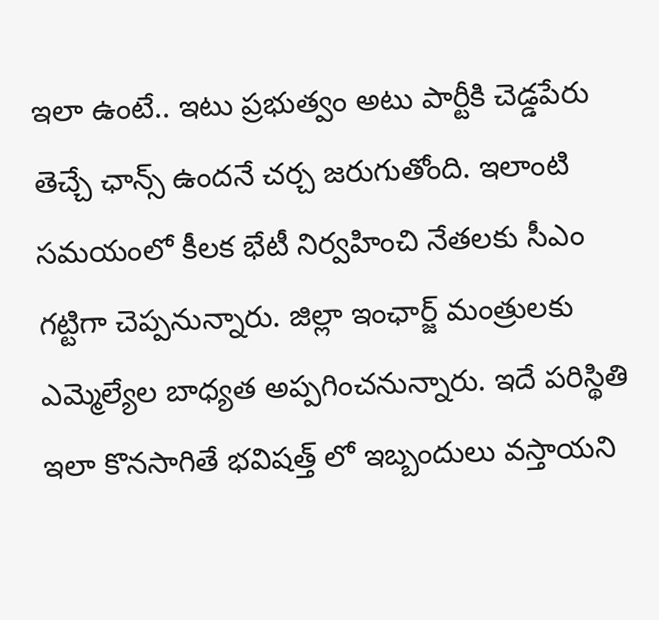ఇలా ఉంటే.. ఇటు ప్రభుత్వం అటు పార్టీకి చెడ్డపేరు తెచ్చే ఛాన్స్ ఉందనే చర్చ జరుగుతోంది. ఇలాంటి సమయంలో కీలక భేటీ నిర్వహించి నేతలకు సీఎం గట్టిగా చెప్పనున్నారు. జిల్లా ఇంఛార్జ్ మంత్రులకు ఎమ్మెల్యేల బాధ్యత అప్పగించనున్నారు. ఇదే పరిస్థితి ఇలా కొనసాగితే భవిషత్త్ లో ఇబ్బందులు వస్తాయని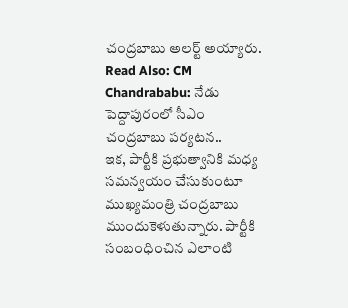చంద్రబాబు అలర్ట్ అయ్యారు.
Read Also: CM Chandrababu: నేడు పెద్దాపురంలో సీఎం చంద్రబాబు పర్యటన..
ఇక, పార్టీకి ప్రభుత్వానికి మధ్య సమన్వయం చేసుకుంటూ ముఖ్యమంత్రి చంద్రబాబు ముందుకెళుతున్నారు. పార్టీకి సంబంధించిన ఎలాంటి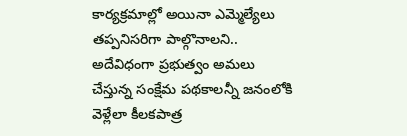కార్యక్రమాల్లో అయినా ఎమ్మెల్యేలు తప్పనిసరిగా పాల్గొనాలని.. అదేవిధంగా ప్రభుత్వం అమలు చేస్తున్న సంక్షేమ పథకాలన్నీ జనంలోకి వెళ్లేలా కీలకపాత్ర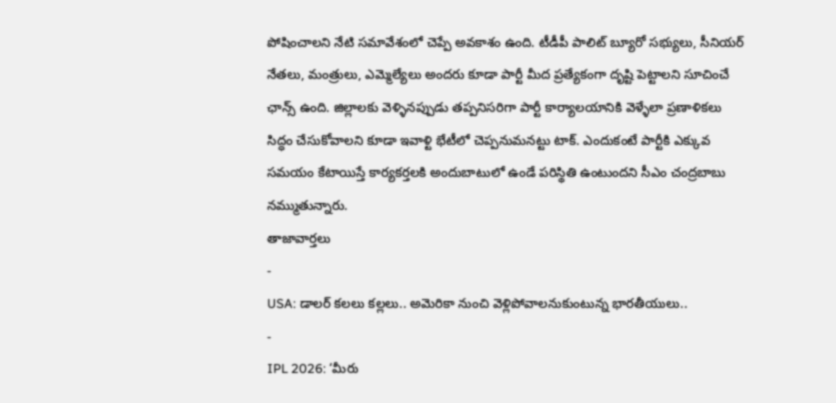పోషించాలని నేటి సమావేశంలో చెప్పే అవకాశం ఉంది. టీడీపీ పాలిట్ బ్యూరో సభ్యులు, సీనియర్ నేతలు, మంత్రులు, ఎమ్మెల్యేలు అందరు కూడా పార్టీ మీద ప్రత్యేకంగా దృష్టి పెట్టాలని సూచించే ఛాన్స్ ఉంది. జిల్లాలకు వెళ్ళినప్పుడు తప్పనిసరిగా పార్టీ కార్యాలయానికి వెళ్ళేలా ప్రణాళికలు సిద్ధం చేసుకోవాలని కూడా ఇవాళ్టి భేటీలో చెప్పనుమనట్టు టాక్. ఎందుకంటే పార్టీకి ఎక్కువ సమయం కేటాయిస్తే కార్యకర్తలకి అందుబాటులో ఉండే పరిస్థితి ఉంటుందని సీఎం చంద్రబాబు నమ్ముతున్నారు.
తాజావార్తలు
-
USA: డాలర్ కలలు కల్లలు.. అమెరికా నుంచి వెళ్లిపోవాలనుకుంటున్న భారతీయులు..
-
IPL 2026: ‘మీరు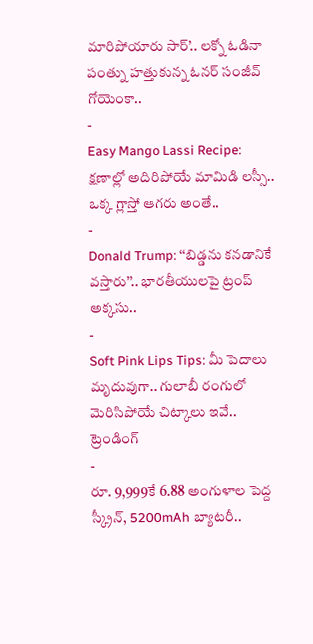మారిపోయారు సార్’.. లక్నో ఓడినా పంత్ను హత్తుకున్న ఓనర్ సంజీవ్ గోయెంకా..
-
Easy Mango Lassi Recipe: క్షణాల్లో అదిరిపోయే మామిడి లస్సీ.. ఒక్క గ్లాస్తో ఆగరు అంతే..
-
Donald Trump: ‘‘బిడ్డను కనడానికే వస్తారు’’.. భారతీయులపై ట్రంప్ అక్కసు..
-
Soft Pink Lips Tips: మీ పెదాలు మృదువుగా.. గులాబీ రంగులో మెరిసిపోయే చిట్కాలు ఇవే..
ట్రెండింగ్
-
రూ. 9,999కే 6.88 అంగుళాల పెద్ద స్క్రీన్, 5200mAh బ్యాటరీ..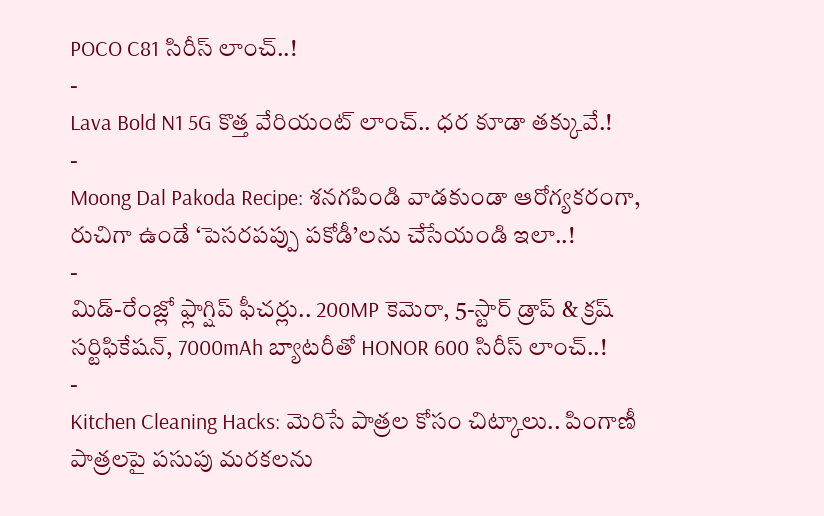POCO C81 సిరీస్ లాంచ్..!
-
Lava Bold N1 5G కొత్త వేరియంట్ లాంచ్.. ధర కూడా తక్కువే.!
-
Moong Dal Pakoda Recipe: శనగపిండి వాడకుండా ఆరోగ్యకరంగా, రుచిగా ఉండే ‘పెసరపప్పు పకోడీ’లను చేసేయండి ఇలా..!
-
మిడ్-రేంజ్లో ఫ్లాగ్షిప్ ఫీచర్లు.. 200MP కెమెరా, 5-స్టార్ డ్రాప్ & క్రష్ సర్టిఫికేషన్, 7000mAh బ్యాటరీతో HONOR 600 సిరీస్ లాంచ్..!
-
Kitchen Cleaning Hacks: మెరిసే పాత్రల కోసం చిట్కాలు.. పింగాణీ పాత్రలపై పసుపు మరకలను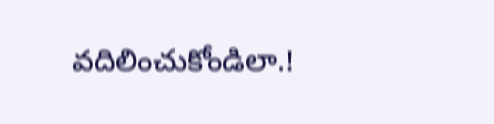వదిలించుకోండిలా.!